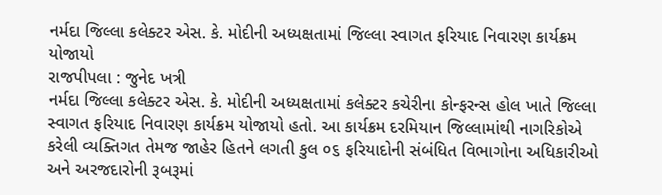નર્મદા જિલ્લા કલેક્ટર એસ. કે. મોદીની અધ્યક્ષતામાં જિલ્લા સ્વાગત ફરિયાદ નિવારણ કાર્યક્રમ યોજાયો
રાજપીપલા : જુનેદ ખત્રી
નર્મદા જિલ્લા કલેક્ટર એસ. કે. મોદીની અધ્યક્ષતામાં કલેક્ટર કચેરીના કોન્ફરન્સ હોલ ખાતે જિલ્લા સ્વાગત ફરિયાદ નિવારણ કાર્યક્રમ યોજાયો હતો. આ કાર્યક્રમ દરમિયાન જિલ્લામાંથી નાગરિકોએ કરેલી વ્યક્તિગત તેમજ જાહેર હિતને લગતી કુલ ૦૬ ફરિયાદોની સંબંધિત વિભાગોના અધિકારીઓ અને અરજદારોની રૂબરૂમાં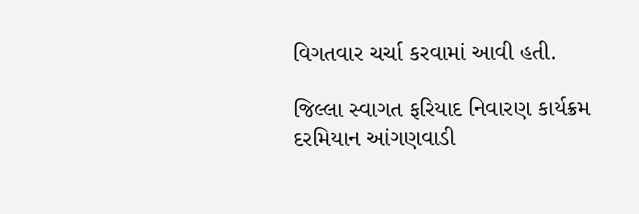વિગતવાર ચર્ચા કરવામાં આવી હતી.

જિલ્લા સ્વાગત ફરિયાદ નિવારણ કાર્યક્રમ દરમિયાન આંગણવાડી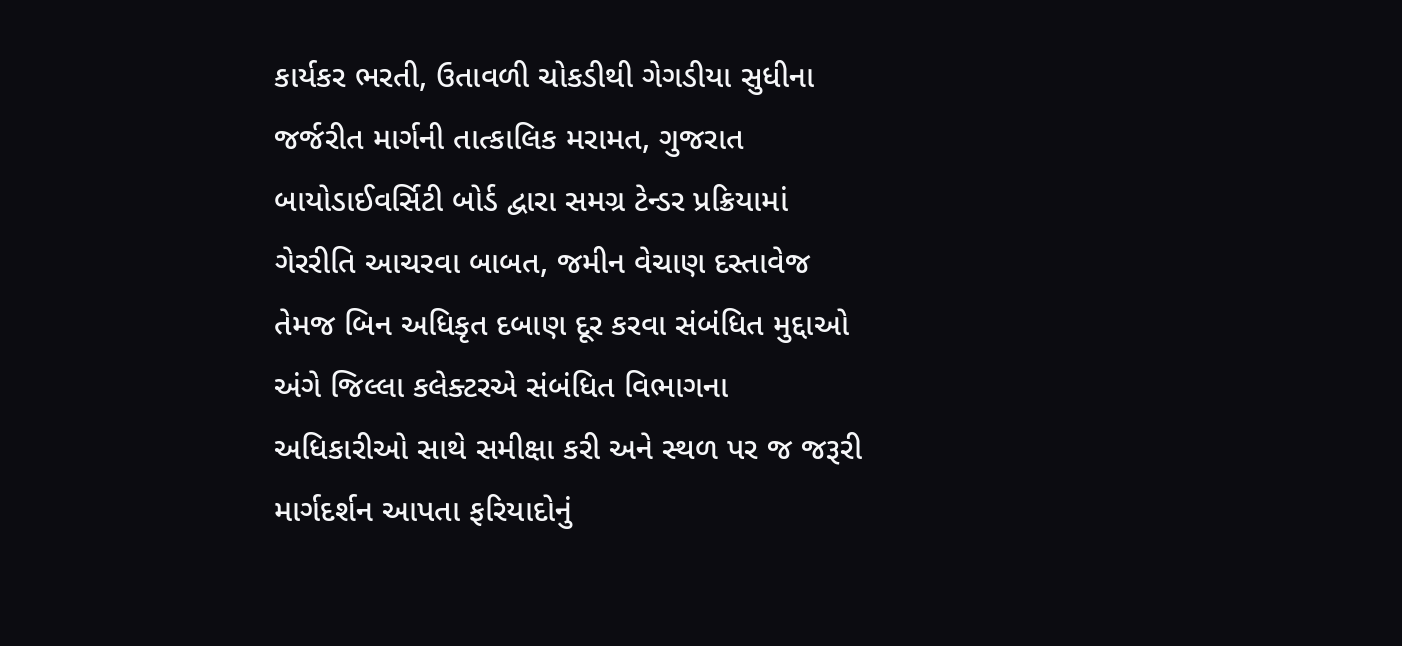કાર્યકર ભરતી, ઉતાવળી ચોકડીથી ગેગડીયા સુધીના જર્જરીત માર્ગની તાત્કાલિક મરામત, ગુજરાત બાયોડાઈવર્સિટી બોર્ડ દ્વારા સમગ્ર ટેન્ડર પ્રક્રિયામાં ગેરરીતિ આચરવા બાબત, જમીન વેચાણ દસ્તાવેજ તેમજ બિન અધિકૃત દબાણ દૂર કરવા સંબંધિત મુદ્દાઓ અંગે જિલ્લા કલેક્ટરએ સંબંધિત વિભાગના અધિકારીઓ સાથે સમીક્ષા કરી અને સ્થળ પર જ જરૂરી માર્ગદર્શન આપતા ફરિયાદોનું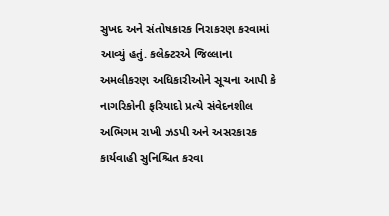સુખદ અને સંતોષકારક નિરાકરણ કરવામાં આવ્યું હતું. કલેક્ટરએ જિલ્લાના અમલીકરણ અધિકારીઓને સૂચના આપી કે નાગરિકોની ફરિયાદો પ્રત્યે સંવેદનશીલ અભિગમ રાખી ઝડપી અને અસરકારક કાર્યવાહી સુનિશ્ચિત કરવા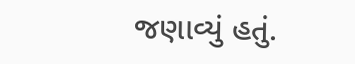જણાવ્યું હતું.